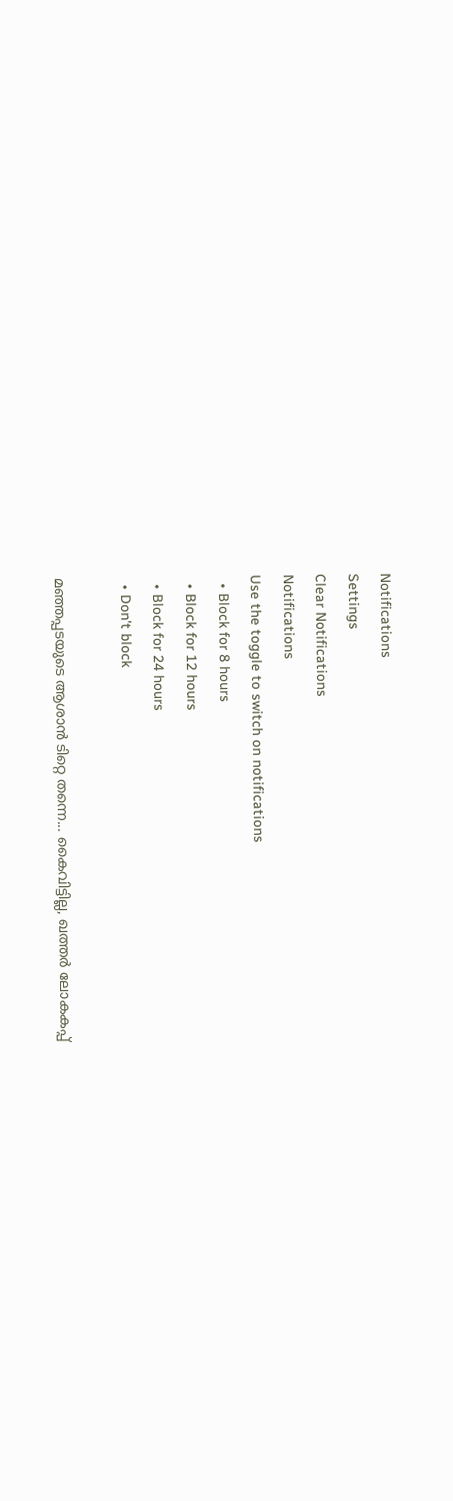Notifications
Settings
Clear Notifications
Notifications
Use the toggle to switch on notifications
  • Block for 8 hours
  • Block for 12 hours
  • Block for 24 hours
  • Don't block

മഞ്ഞപ്പടയുടെ ആശാന്‍ ടിറ്റെ തന്നെ... കൈവിട്ടില്ല, ഖത്തര്‍ ലോകകപ്പ്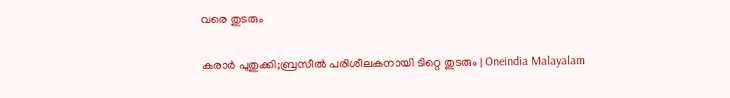വരെ തുടരും

കരാര്‍ പുതുക്കി;ബ്രസീല്‍ പരിശീലകനായി ടിറ്റെ തുടരും | Oneindia Malayalam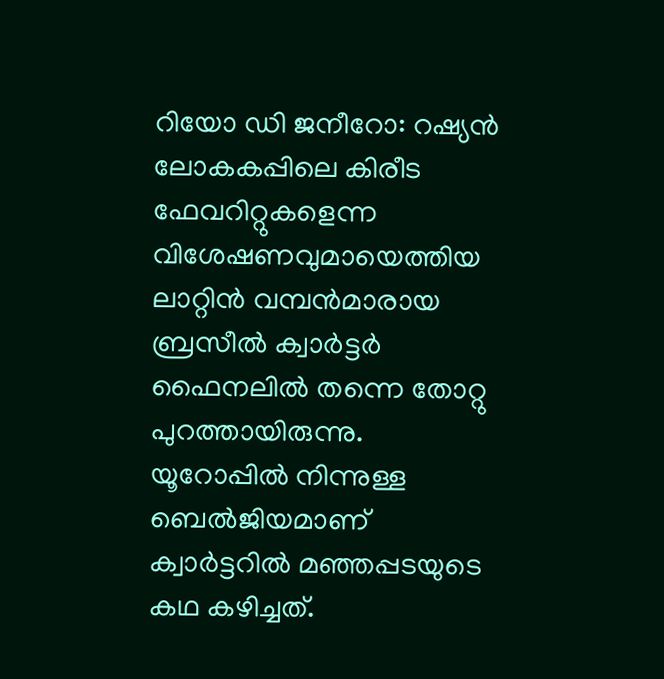റിയോ ഡി ജനീറോ: റഷ്യന്‍ ലോകകപ്പിലെ കിരീട ഫേവറിറ്റുകളെന്ന വിശേഷണവുമായെത്തിയ ലാറ്റിന്‍ വമ്പന്‍മാരായ ബ്രസീല്‍ ക്വാര്‍ട്ടര്‍ ഫൈനലില്‍ തന്നെ തോറ്റു പുറത്തായിരുന്നു. യൂറോപ്പില്‍ നിന്നുള്ള ബെല്‍ജിയമാണ് ക്വാര്‍ട്ടറില്‍ മഞ്ഞപ്പടയുടെ കഥ കഴിച്ചത്.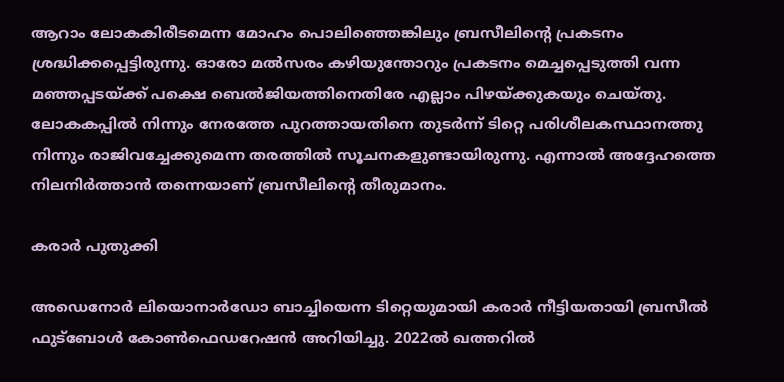ആറാം ലോകകിരീടമെന്ന മോഹം പൊലിഞ്ഞെങ്കിലും ബ്രസീലിന്റെ പ്രകടനം ശ്രദ്ധിക്കപ്പെട്ടിരുന്നു. ഓരോ മല്‍സരം കഴിയുന്തോറും പ്രകടനം മെച്ചപ്പെടുത്തി വന്ന മഞ്ഞപ്പടയ്ക്ക് പക്ഷെ ബെല്‍ജിയത്തിനെതിരേ എല്ലാം പിഴയ്ക്കുകയും ചെയ്തു. ലോകകപ്പില്‍ നിന്നും നേരത്തേ പുറത്തായതിനെ തുടര്‍ന്ന് ടിറ്റെ പരിശീലകസ്ഥാനത്തു നിന്നും രാജിവച്ചേക്കുമെന്ന തരത്തില്‍ സൂചനകളുണ്ടായിരുന്നു. എന്നാല്‍ അദ്ദേഹത്തെ നിലനിര്‍ത്താന്‍ തന്നെയാണ് ബ്രസീലിന്റെ തീരുമാനം.

കരാര്‍ പുതുക്കി

അഡെനോര്‍ ലിയൊനാര്‍ഡോ ബാച്ചിയെന്ന ടിറ്റെയുമായി കരാര്‍ നീട്ടിയതായി ബ്രസീല്‍ ഫുട്‌ബോള്‍ കോണ്‍ഫെഡറേഷന്‍ അറിയിച്ചു. 2022ല്‍ ഖത്തറില്‍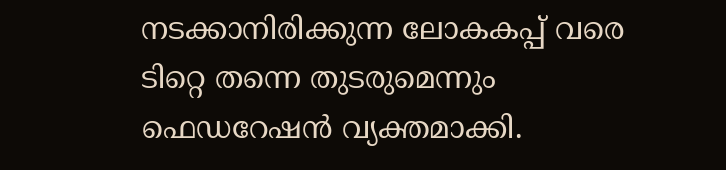നടക്കാനിരിക്കുന്ന ലോകകപ്പ് വരെ ടിറ്റെ തന്നെ തുടരുമെന്നും ഫെഡറേഷന്‍ വ്യക്തമാക്കി.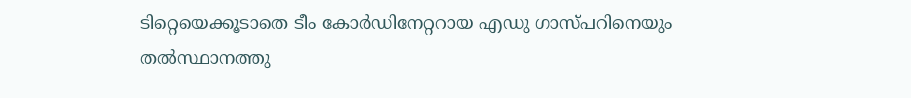ടിറ്റെയെക്കൂടാതെ ടീം കോര്‍ഡിനേറ്ററായ എഡു ഗാസ്പറിനെയും തല്‍സ്ഥാനത്തു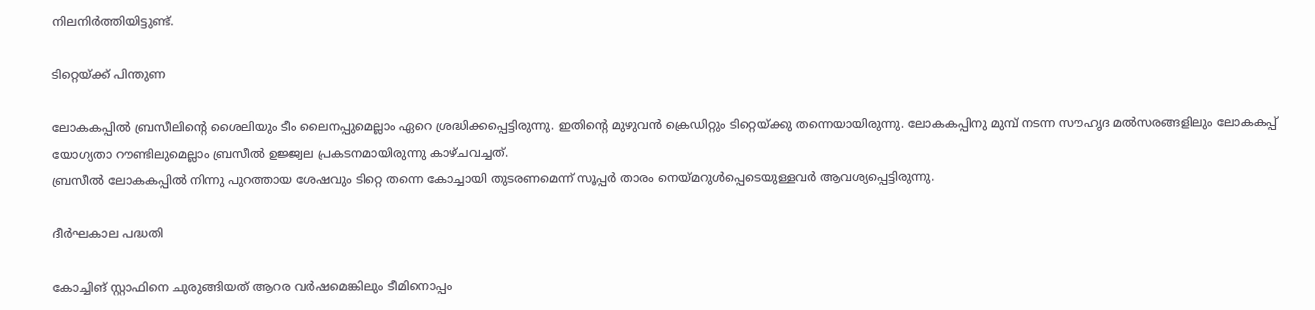നിലനിര്‍ത്തിയിട്ടുണ്ട്.

ടിറ്റെയ്ക്ക് പിന്തുണ

ലോകകപ്പില്‍ ബ്രസീലിന്റെ ശൈലിയും ടീം ലൈനപ്പുമെല്ലാം ഏറെ ശ്രദ്ധിക്കപ്പെട്ടിരുന്നു. ഇതിന്റെ മുഴുവന്‍ ക്രെഡിറ്റും ടിറ്റെയ്ക്കു തന്നെയായിരുന്നു. ലോകകപ്പിനു മുമ്പ് നടന്ന സൗഹൃദ മല്‍സരങ്ങളിലും ലോകകപ്പ് യോഗ്യതാ റൗണ്ടിലുമെല്ലാം ബ്രസീല്‍ ഉജ്ജ്വല പ്രകടനമായിരുന്നു കാഴ്ചവച്ചത്.
ബ്രസീല്‍ ലോകകപ്പില്‍ നിന്നു പുറത്തായ ശേഷവും ടിറ്റെ തന്നെ കോച്ചായി തുടരണമെന്ന് സൂപ്പര്‍ താരം നെയ്മറുള്‍പ്പെടെയുള്ളവര്‍ ആവശ്യപ്പെട്ടിരുന്നു.

ദീര്‍ഘകാല പദ്ധതി

കോച്ചിങ് സ്റ്റാഫിനെ ചുരുങ്ങിയത് ആറര വര്‍ഷമെങ്കിലും ടീമിനൊപ്പം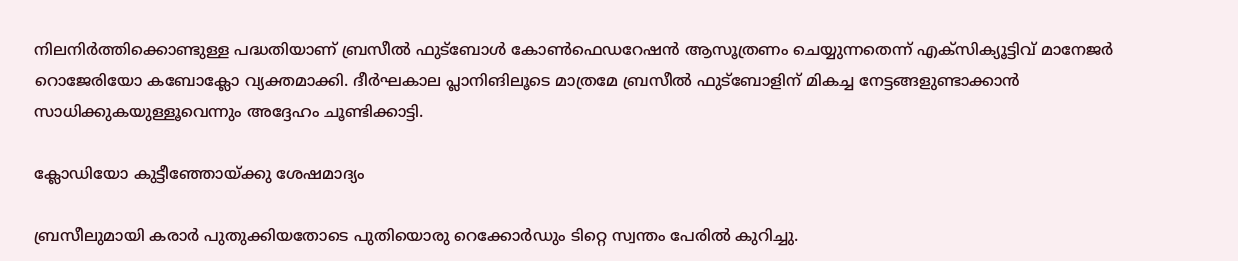നിലനിര്‍ത്തിക്കൊണ്ടുള്ള പദ്ധതിയാണ് ബ്രസീല്‍ ഫുട്‌ബോള്‍ കോണ്‍ഫെഡറേഷന്‍ ആസൂത്രണം ചെയ്യുന്നതെന്ന് എക്‌സിക്യൂട്ടിവ് മാനേജര്‍ റൊജേരിയോ കബോക്ലോ വ്യക്തമാക്കി. ദീര്‍ഘകാല പ്ലാനിങിലൂടെ മാത്രമേ ബ്രസീല്‍ ഫുട്‌ബോളിന് മികച്ച നേട്ടങ്ങളുണ്ടാക്കാന്‍ സാധിക്കുകയുള്ളൂവെന്നും അദ്ദേഹം ചൂണ്ടിക്കാട്ടി.

ക്ലോഡിയോ കുട്ടീഞ്ഞോയ്ക്കു ശേഷമാദ്യം

ബ്രസീലുമായി കരാര്‍ പുതുക്കിയതോടെ പുതിയൊരു റെക്കോര്‍ഡും ടിറ്റെ സ്വന്തം പേരില്‍ കുറിച്ചു.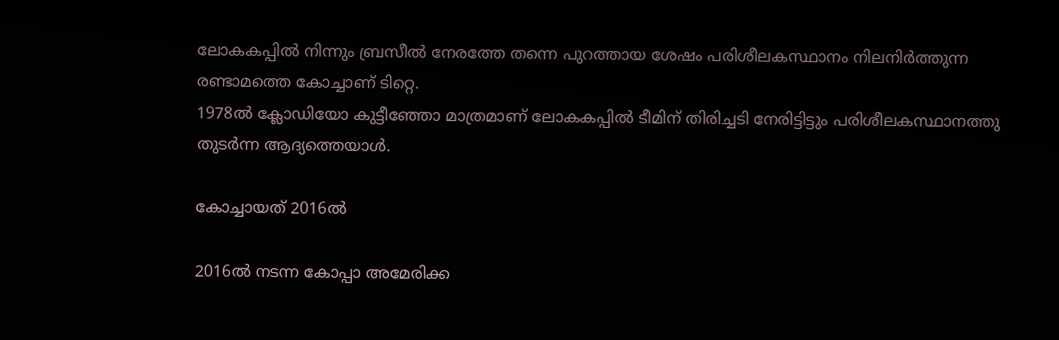ലോകകപ്പില്‍ നിന്നും ബ്രസീല്‍ നേരത്തേ തന്നെ പുറത്തായ ശേഷം പരിശീലകസ്ഥാനം നിലനിര്‍ത്തുന്ന രണ്ടാമത്തെ കോച്ചാണ് ടിറ്റെ.
1978ല്‍ ക്ലോഡിയോ കുട്ടീഞ്ഞോ മാത്രമാണ് ലോകകപ്പില്‍ ടീമിന് തിരിച്ചടി നേരിട്ടിട്ടും പരിശീലകസ്ഥാനത്തു തുടര്‍ന്ന ആദ്യത്തെയാള്‍.

കോച്ചായത് 2016ല്‍

2016ല്‍ നടന്ന കോപ്പാ അമേരിക്ക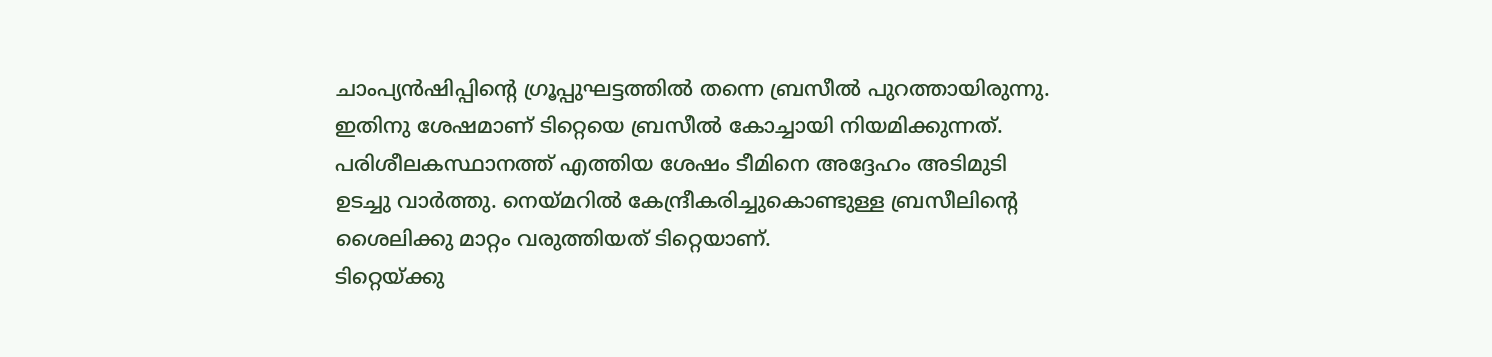ചാംപ്യന്‍ഷിപ്പിന്റെ ഗ്രൂപ്പുഘട്ടത്തില്‍ തന്നെ ബ്രസീല്‍ പുറത്തായിരുന്നു. ഇതിനു ശേഷമാണ് ടിറ്റെയെ ബ്രസീല്‍ കോച്ചായി നിയമിക്കുന്നത്. പരിശീലകസ്ഥാനത്ത് എത്തിയ ശേഷം ടീമിനെ അദ്ദേഹം അടിമുടി ഉടച്ചു വാര്‍ത്തു. നെയ്മറില്‍ കേന്ദ്രീകരിച്ചുകൊണ്ടുള്ള ബ്രസീലിന്റെ ശൈലിക്കു മാറ്റം വരുത്തിയത് ടിറ്റെയാണ്.
ടിറ്റെയ്ക്കു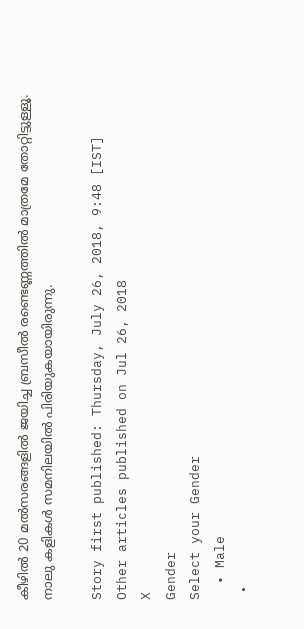കീഴില്‍ 20 മല്‍സരങ്ങളില്‍ ജയിച്ച ബ്രസീല്‍ രണ്ടെണ്ണത്തില്‍ മാത്രമേ തോറ്റിട്ടുള്ളൂ. നാലു കളികള്‍ സമനിലയില്‍ പിരിയുകയായിരുന്നു.

Story first published: Thursday, July 26, 2018, 9:48 [IST]
Other articles published on Jul 26, 2018
X
Gender
Select your Gender
  • Male
  •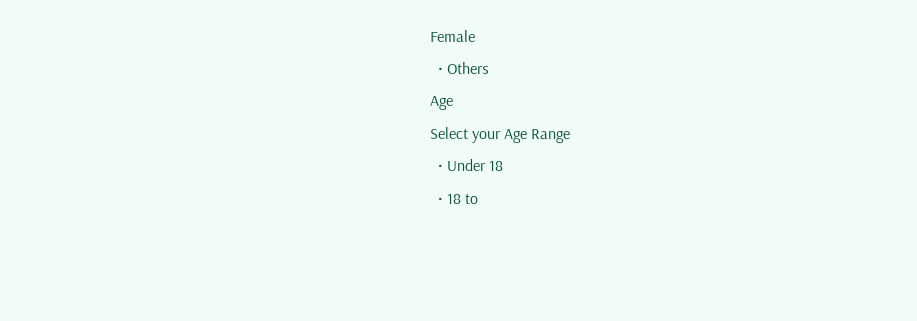Female
  • Others
Age
Select your Age Range
  • Under 18
  • 18 to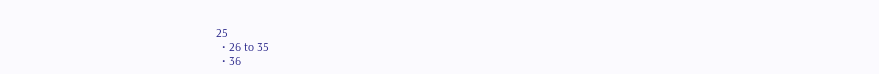25
  • 26 to 35
  • 36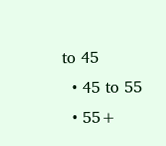to 45
  • 45 to 55
  • 55+